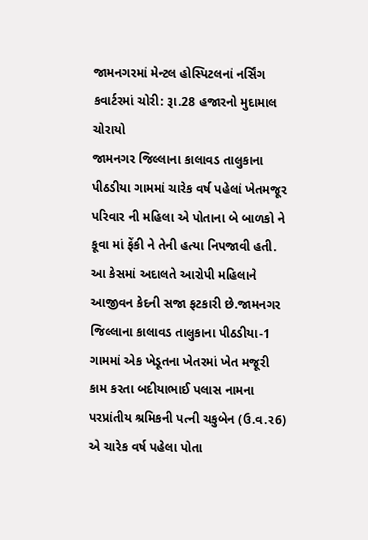જામનગરમાં મેન્ટલ હોસ્પિટલનાં નર્સિંગ કવાર્ટરમાં ચોરી: રૂા.28 હજારનો મુદામાલ ચોરાયો
જામનગર જિલ્લાના કાલાવડ તાલુકાના પીઠડીયા ગામમાં ચારેક વર્ષ પહેલાં ખેતમજૂર પરિવાર ની મહિલા એ પોતાના બે બાળકો ને કૂવા માં ફેંકી ને તેની હત્યા નિપજાવી હતી. આ કેસમાં અદાલતે આરોપી મહિલાને આજીવન કેદની સજા ફટકારી છે.જામનગર જિલ્લાના કાલાવડ તાલુકાના પીઠડીયા-1 ગામમાં એક ખેડૂતના ખેતરમાં ખેત મજૂરી કામ કરતા બદીયાભાઈ પલાસ નામના પરપ્રાંતીય શ્રમિકની પત્ની ચકુબેન (ઉ.વ.ર6) એ ચારેક વર્ષ પહેલા પોતા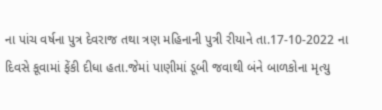ના પાંચ વર્ષના પુત્ર દેવરાજ તથા ત્રણ મહિનાની પુત્રી રીયાને તા.17-10-2022 ના દિવસે કૂવામાં ફેંકી દીધા હતા.જેમાં પાણીમાં ડૂબી જવાથી બંને બાળકોના મૃત્યુ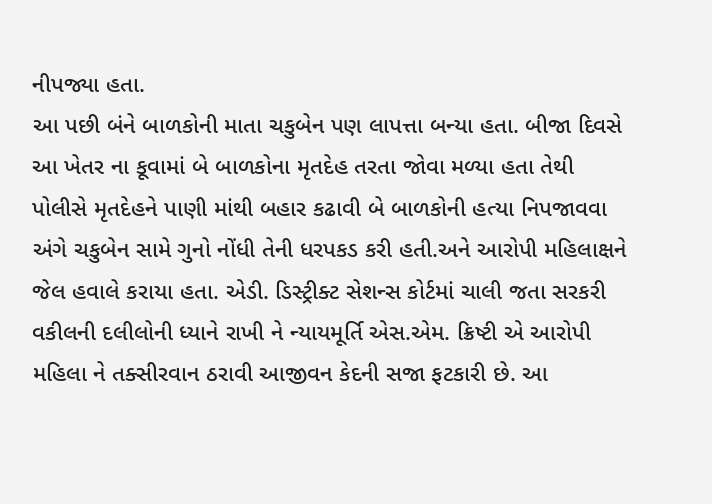નીપજ્યા હતા.
આ પછી બંને બાળકોની માતા ચકુબેન પણ લાપત્તા બન્યા હતા. બીજા દિવસે આ ખેતર ના કૂવામાં બે બાળકોના મૃતદેહ તરતા જોવા મળ્યા હતા તેથી પોલીસે મૃતદેહને પાણી માંથી બહાર કઢાવી બે બાળકોની હત્યા નિપજાવવા અંગે ચકુબેન સામે ગુનો નોંધી તેની ધરપકડ કરી હતી.અને આરોપી મહિલાક્ષને જેલ હવાલે કરાયા હતા. એડી. ડિસ્ટ્રીક્ટ સેશન્સ કોર્ટમાં ચાલી જતા સરકરી વકીલની દલીલોની ધ્યાને રાખી ને ન્યાયમૂર્તિ એસ.એમ. ક્રિષ્ટી એ આરોપી મહિલા ને તક્સીરવાન ઠરાવી આજીવન કેદની સજા ફટકારી છે. આ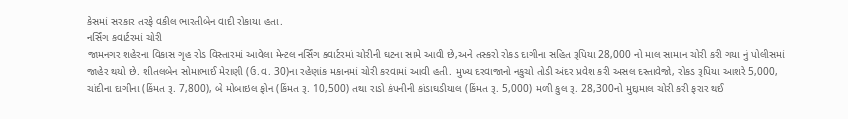કેસમાં સરકાર તરફે વકીલ ભારતીબેન વાદી રોકાયા હતા.
નર્સિંગ કવાર્ટરમાં ચોરી
જામનગર શહેરના વિકાસ ગૃહ રોડ વિસ્તારમાં આવેલા મેન્ટલ નર્સિંગ ક્વાર્ટરમાં ચોરીની ઘટના સામે આવી છે,અને તસ્કરો રોકડ દાગીના સહિત રૂપિયા 28,000 નો માલ સામાન ચોરી કરી ગયા નું પોલીસમાં જાહેર થયો છે. શીતલબેન સોમાભાઈ મેરાણી (ઉ.વ. 30)ના રહેણાંક મકાનમાં ચોરી કરવામાં આવી હતી. મુખ્ય દરવાજાનો નકુચો તોડી અંદર પ્રવેશ કરી અસલ દસ્તાવેજો, રોકડ રૂપિયા આશરે 5,000, ચાંદીના દાગીના (કિંમત રૂ. 7,800), બે મોબાઇલ ફોન (કિંમત રૂ. 10,500) તથા રાડો કંપનીની કાંડાઘડીયાલ (કિંમત રૂ. 5,000) મળી કુલ રૂ. 28,300નો મુદ્દામાલ ચોરી કરી ફરાર થઈ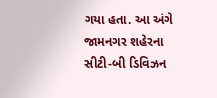ગયા હતા. આ અંગે જામનગર શહેરના સીટી-બી ડિવિઝન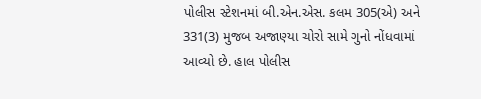પોલીસ સ્ટેશનમાં બી.એન.એસ. કલમ 305(એ) અને 331(3) મુજબ અજાણ્યા ચોરો સામે ગુનો નોંધવામાં આવ્યો છે. હાલ પોલીસ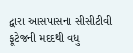દ્વારા આસપાસના સીસીટીવી ફૂટેજની મદદથી વધુ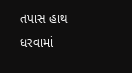તપાસ હાથ ધરવામાં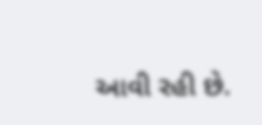આવી રહી છે.